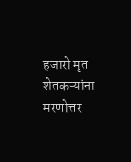हजारो मृत शेतकऱ्यांना मरणोत्तर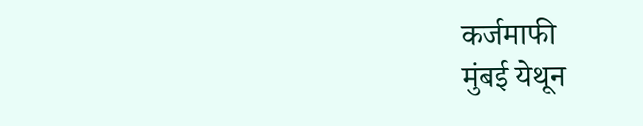कर्जमाफी
मुंबई येथून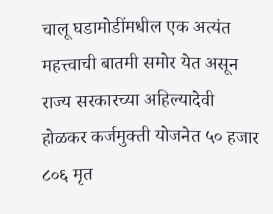चालू घडामोडींमधील एक अत्यंत महत्त्वाची बातमी समोर येत असून राज्य सरकारच्या अहिल्यादेवी होळकर कर्जमुक्ती योजनेत ५० हजार ८०६ मृत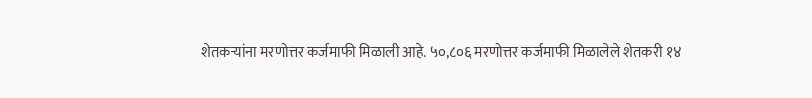शेतकऱ्यांना मरणोत्तर कर्जमाफी मिळाली आहे. ५०,८०६ मरणोत्तर कर्जमाफी मिळालेले शेतकरी १४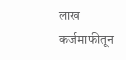लाख कर्जमाफीतून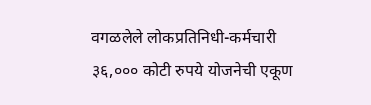वगळलेले लोकप्रतिनिधी-कर्मचारी ३६,००० कोटी रुपये योजनेची एकूण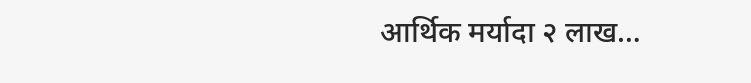आर्थिक मर्यादा २ लाख…